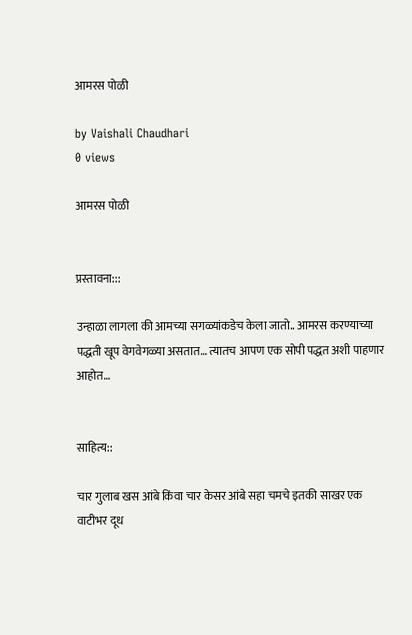आमरस पोळी

by Vaishali Chaudhari
0 views

आमरस पोळी


प्रस्तावना:::

उन्हाळा लागला की आमच्या सगळ्यांकडेच केला जातो.. आमरस करण्याच्या पद्धती खूप वेगवेगळ्या असतात… त्यातच आपण एक सोपी पद्धत अशी पाहणार आहोत…


साहित्य::

चार गुलाब खस आंबे किंवा चार केसर आंबे सहा चमचे इतकी साखर एक वाटीभर दूध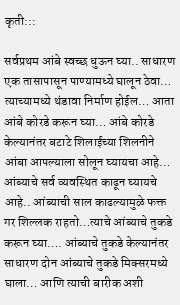कृती:::

सर्वप्रथम आंबे स्वच्छ धुऊन घ्या.. साधारण एक तासापासून पाण्यामध्ये घालून ठेवा… त्याच्यामध्ये थंडावा निर्माण होईल… आता आंबे कोरडे करून घ्या… आंबे कोरडे केल्यानंतर बटाटे शिलाईच्या शिलनीने आंबा आपल्याला सोलून घ्यायचा आहे… आंब्याचे सर्व व्यवस्थित काढून घ्यायचे आहे.. आंब्याची साल काढल्यामुळे फक्त गर शिल्लक राहतो…त्याचे आंब्याचे तुकडे करून घ्या…. आंब्याचे तुकडे केल्यानंतर साधारण दोन आंब्याचे तुकडे मिक्सरमध्ये घाला… आणि त्याची बारीक अशी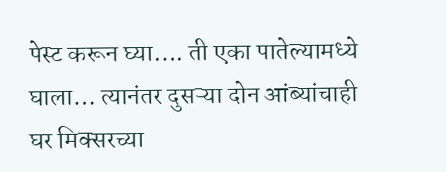पेस्ट करून घ्या…. ती एका पातेल्यामध्ये घाला… त्यानंतर दुसऱ्या दोन आंब्यांचाही घर मिक्सरच्या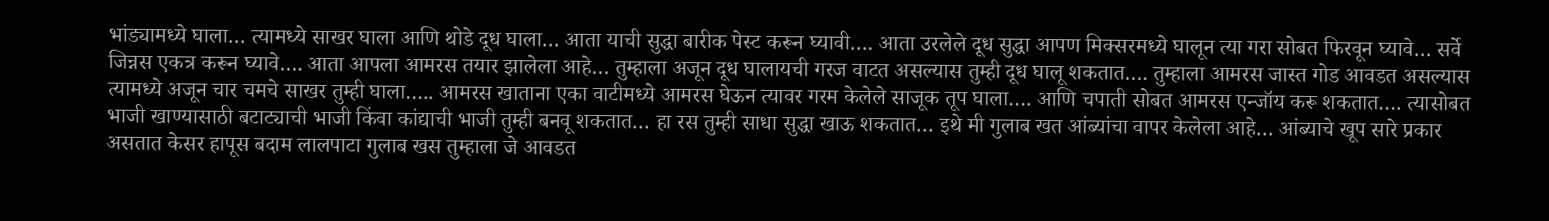भांड्यामध्ये घाला… त्यामध्ये साखर घाला आणि थोडे दूध घाला… आता याची सुद्धा बारीक पेस्ट करून घ्यावी…. आता उरलेले दूध सुद्धा आपण मिक्सरमध्ये घालून त्या गरा सोबत फिरवून घ्यावे… सर्वे जिन्नस एकत्र करून घ्यावे…. आता आपला आमरस तयार झालेला आहे… तुम्हाला अजून दूध घालायची गरज वाटत असल्यास तुम्ही दूध घालू शकतात…. तुम्हाला आमरस जास्त गोड आवडत असल्यास त्यामध्ये अजून चार चमचे साखर तुम्ही घाला….. आमरस खाताना एका वाटीमध्ये आमरस घेऊन त्यावर गरम केलेले साजूक तूप घाला…. आणि चपाती सोबत आमरस एन्जॉय करू शकतात…. त्यासोबत भाजी खाण्यासाठी बटाट्याची भाजी किंवा कांद्याची भाजी तुम्ही बनवू शकतात… हा रस तुम्ही साधा सुद्धा खाऊ शकतात… इथे मी गुलाब खत आंब्यांचा वापर केलेला आहे… आंब्याचे खूप सारे प्रकार असतात केसर हापूस बदाम लालपाटा गुलाब खस तुम्हाला जे आवडत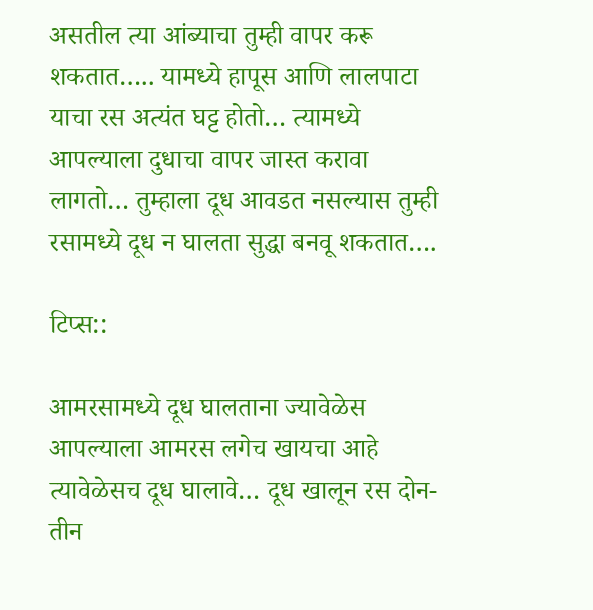असतील त्या आंब्याचा तुम्ही वापर करू शकतात….. यामध्ये हापूस आणि लालपाटा याचा रस अत्यंत घट्ट होतो… त्यामध्ये आपल्याला दुधाचा वापर जास्त करावा लागतो… तुम्हाला दूध आवडत नसल्यास तुम्ही रसामध्ये दूध न घालता सुद्धा बनवू शकतात….

टिप्स::

आमरसामध्ये दूध घालताना ज्यावेळेस आपल्याला आमरस लगेच खायचा आहे त्यावेळेसच दूध घालावे… दूध खालून रस दोन-तीन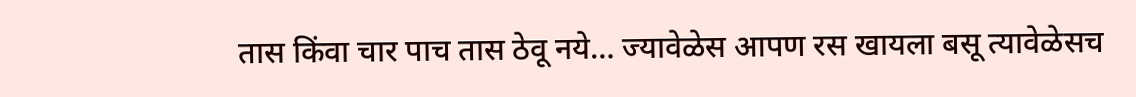तास किंवा चार पाच तास ठेवू नये… ज्यावेळेस आपण रस खायला बसू त्यावेळेसच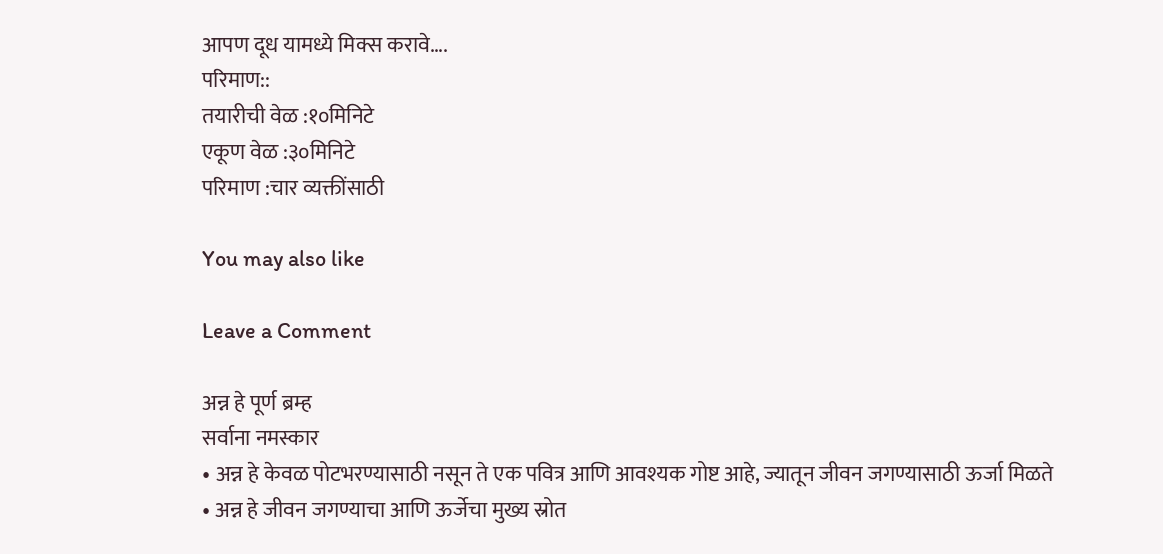आपण दूध यामध्ये मिक्स करावे….
परिमाण::
तयारीची वेळ :१०मिनिटे
एकूण वेळ :३०मिनिटे
परिमाण :चार व्यक्तींसाठी

You may also like

Leave a Comment

अन्न हे पूर्ण ब्रम्ह
सर्वाना नमस्कार
• अन्न हे केवळ पोटभरण्यासाठी नसून ते एक पवित्र आणि आवश्यक गोष्ट आहे, ज्यातून जीवन जगण्यासाठी ऊर्जा मिळते
• अन्न हे जीवन जगण्याचा आणि ऊर्जेचा मुख्य स्रोत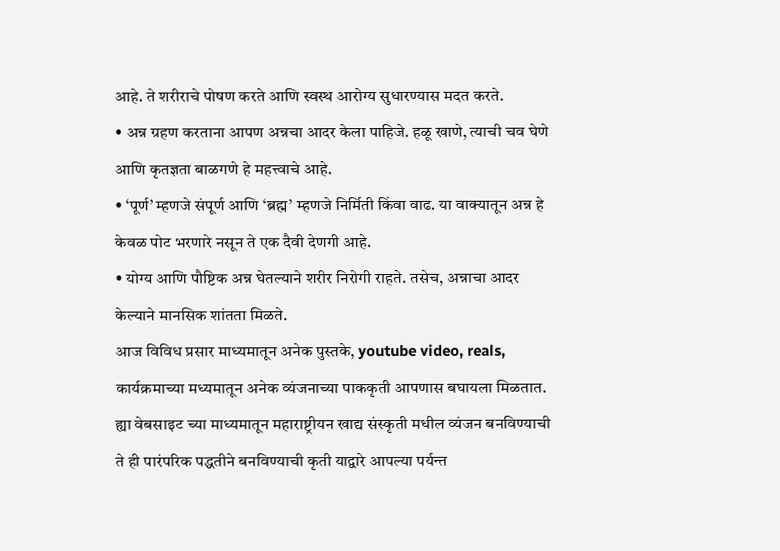आहे. ते शरीराचे पोषण करते आणि स्वस्थ आरोग्य सुधारण्यास मदत करते.
• अन्न ग्रहण करताना आपण अन्नचा आदर केला पाहिजे. हळू खाणे, त्याची चव घेणे आणि कृतज्ञता बाळगणे हे महत्त्वाचे आहे.
• ‘पूर्ण’ म्हणजे संपूर्ण आणि ‘ब्रह्म’ म्हणजे निर्मिती किंवा वाढ. या वाक्यातून अन्न हे केवळ पोट भरणारे नसून ते एक दैवी देणगी आहे.
• योग्य आणि पौष्टिक अन्न घेतल्याने शरीर निरोगी राहते. तसेच, अन्नाचा आदर केल्याने मानसिक शांतता मिळते.
आज विविध प्रसार माध्यमातून अनेक पुस्तके, youtube video, reals, कार्यक्रमाच्या मध्यमातून अनेक व्यंजनाच्या पाककृती आपणास बघायला मिळतात.
ह्या वेबसाइट च्या माध्यमातून महाराष्ट्रीयन खाद्य संस्कृती मधील व्यंजन बनविण्याची ते ही पारंपरिक पद्धतीने बनविण्याची कृती याद्वारे आपल्या पर्यन्त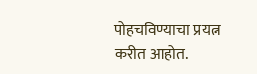पोहचविण्याचा प्रयत्न करीत आहोत.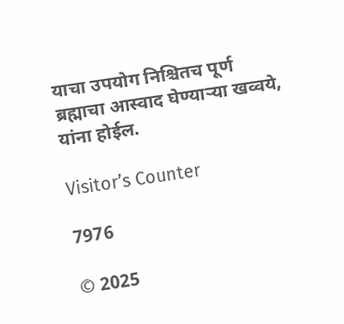याचा उपयोग निश्चितच पूर्ण ब्रह्माचा आस्वाद घेण्याऱ्या खव्वये, यांना होईल.

Visitor’s Counter

7976

© 2025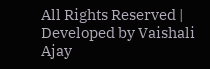All Rights Reserved | Developed by Vaishali Ajay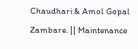Chaudhari & Amol Gopal Zambare. || Maintenance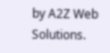by A2Z Web Solutions.